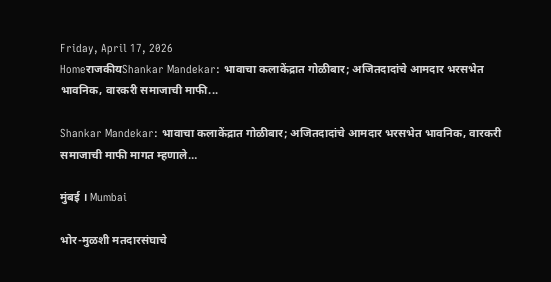Friday, April 17, 2026
HomeराजकीयShankar Mandekar: भावाचा कलाकेंद्रात गोळीबार; अजितदादांचे आमदार भरसभेत भावनिक, वारकरी समाजाची माफी...

Shankar Mandekar: भावाचा कलाकेंद्रात गोळीबार; अजितदादांचे आमदार भरसभेत भावनिक, वारकरी समाजाची माफी मागत म्हणाले…

मुंबई । Mumbai

भोर-मुळशी मतदारसंघाचे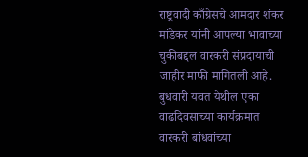राष्ट्रवादी काँग्रेसचे आमदार शंकर मांडेकर यांनी आपल्या भावाच्या चुकीबद्दल वारकरी संप्रदायाची जाहीर माफी मागितली आहे. बुधवारी यवत येथील एका वाढदिवसाच्या कार्यक्रमात वारकरी बांधवांच्या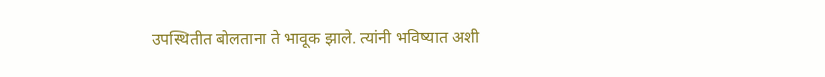उपस्थितीत बोलताना ते भावूक झाले. त्यांनी भविष्यात अशी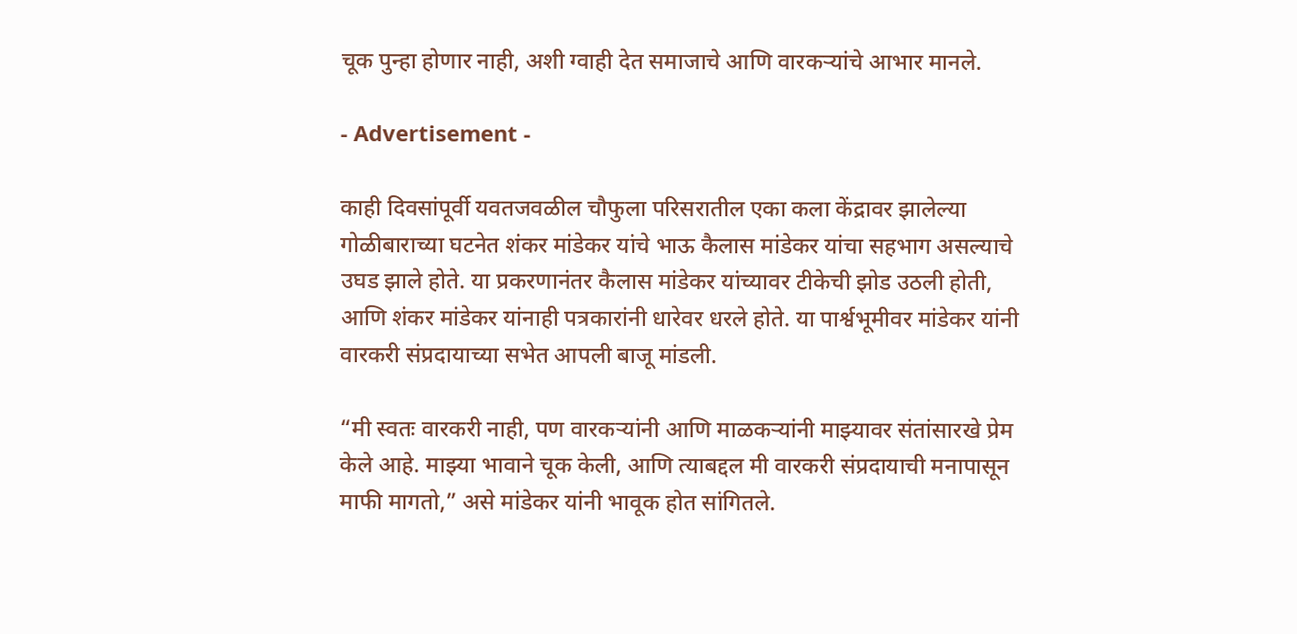चूक पुन्हा होणार नाही, अशी ग्वाही देत समाजाचे आणि वारकऱ्यांचे आभार मानले.

- Advertisement -

काही दिवसांपूर्वी यवतजवळील चौफुला परिसरातील एका कला केंद्रावर झालेल्या गोळीबाराच्या घटनेत शंकर मांडेकर यांचे भाऊ कैलास मांडेकर यांचा सहभाग असल्याचे उघड झाले होते. या प्रकरणानंतर कैलास मांडेकर यांच्यावर टीकेची झोड उठली होती, आणि शंकर मांडेकर यांनाही पत्रकारांनी धारेवर धरले होते. या पार्श्वभूमीवर मांडेकर यांनी वारकरी संप्रदायाच्या सभेत आपली बाजू मांडली.

“मी स्वतः वारकरी नाही, पण वारकऱ्यांनी आणि माळकऱ्यांनी माझ्यावर संतांसारखे प्रेम केले आहे. माझ्या भावाने चूक केली, आणि त्याबद्दल मी वारकरी संप्रदायाची मनापासून माफी मागतो,” असे मांडेकर यांनी भावूक होत सांगितले.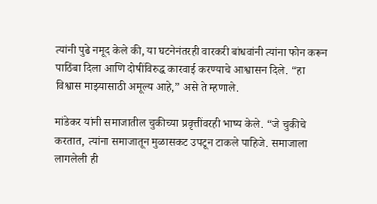त्यांनी पुढे नमूद केले की, या घटनेनंतरही वारकरी बांधवांनी त्यांना फोन करून पाठिंबा दिला आणि दोषींविरुद्ध कारवाई करण्याचे आश्वासन दिले. “हा विश्वास माझ्यासाठी अमूल्य आहे,” असे ते म्हणाले.

मांडेकर यांनी समाजातील चुकीच्या प्रवृत्तींवरही भाष्य केले. “जे चुकीचे करतात, त्यांना समाजातून मुळासकट उपटून टाकले पाहिजे. समाजाला लागलेली ही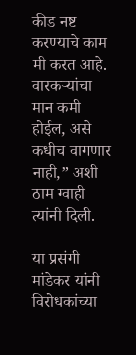कीड नष्ट करण्याचे काम मी करत आहे. वारकऱ्यांचा मान कमी होईल, असे कधीच वागणार नाही,” अशी ठाम ग्वाही त्यांनी दिली.

या प्रसंगी मांडेकर यांनी विरोधकांच्या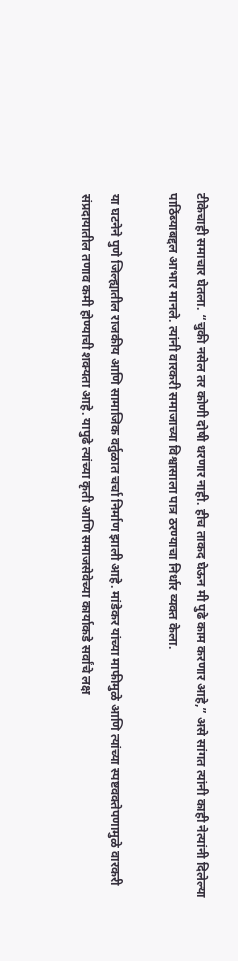टीकेचाही समाचार घेतला. “चुकी नसेल तर कोणी दोषी धरणार नाही. हीच ताकद घेऊन मी पुढे काम करणार आहे,” असे सांगत त्यांनी काही नेत्यांनी दिलेल्या पाठिंब्याबद्दल आभार मानले. त्यांनी वारकरी समाजाच्या विश्वासाला पात्र ठरण्याचा निर्धार व्यक्त केला.

या घटनेने पुणे जिल्ह्यातील राजकीय आणि सामाजिक वर्तुळात चर्चा निर्माण झाली आहे. मांडेकर यांच्या माफीमुळे आणि त्यांच्या स्पष्टवक्तेपणामुळे वारकरी संप्रदायातील तणाव कमी होण्याची शक्यता आहे. यापुढे त्यांच्या कृती आणि समाजसेवेच्या कार्याकडे सर्वांचे लक्ष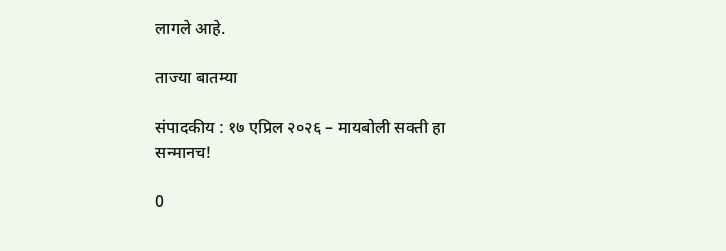लागले आहे.

ताज्या बातम्या

संपादकीय : १७ एप्रिल २०२६ – मायबोली सक्ती हा सन्मानच!

0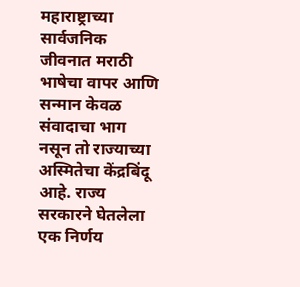महाराष्ट्राच्या सार्वजनिक जीवनात मराठी भाषेचा वापर आणि सन्मान केवळ संवादाचा भाग नसून तो राज्याच्या अस्मितेचा केंद्रबिंदू आहे. राज्य सरकारने घेतलेला एक निर्णय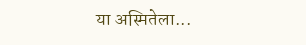या अस्मितेला...